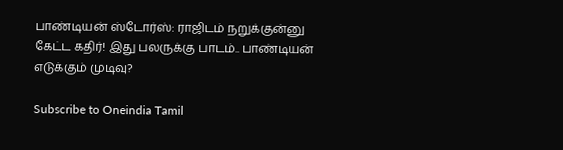பாண்டியன் ஸ்டோர்ஸ்: ராஜிடம் நறுக்குன்னு கேட்ட கதிர்! இது பலருக்கு பாடம்.. பாண்டியன் எடுக்கும் முடிவு?

Subscribe to Oneindia Tamil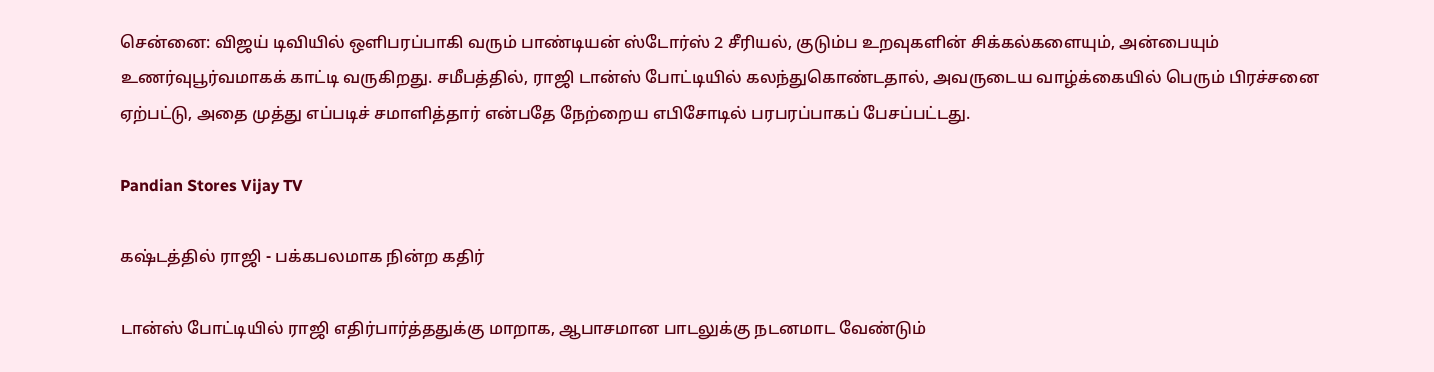சென்னை: விஜய் டிவியில் ஒளிபரப்பாகி வரும் பாண்டியன் ஸ்டோர்ஸ் 2 சீரியல், குடும்ப உறவுகளின் சிக்கல்களையும், அன்பையும் உணர்வுபூர்வமாகக் காட்டி வருகிறது. சமீபத்தில், ராஜி டான்ஸ் போட்டியில் கலந்துகொண்டதால், அவருடைய வாழ்க்கையில் பெரும் பிரச்சனை ஏற்பட்டு, அதை முத்து எப்படிச் சமாளித்தார் என்பதே நேற்றைய எபிசோடில் பரபரப்பாகப் பேசப்பட்டது.

Pandian Stores Vijay TV

கஷ்டத்தில் ராஜி - பக்கபலமாக நின்ற கதிர்

டான்ஸ் போட்டியில் ராஜி எதிர்பார்த்ததுக்கு மாறாக, ஆபாசமான பாடலுக்கு நடனமாட வேண்டும்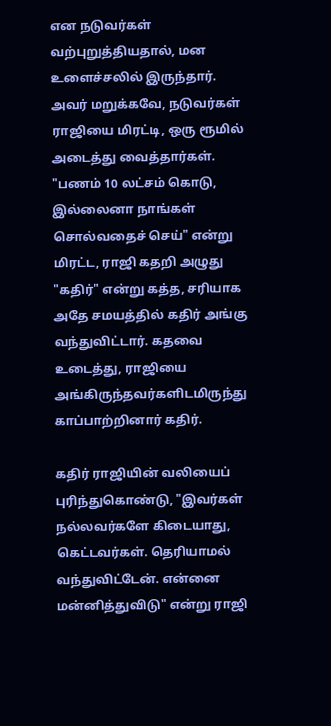என நடுவர்கள் வற்புறுத்தியதால், மன உளைச்சலில் இருந்தார். அவர் மறுக்கவே, நடுவர்கள் ராஜியை மிரட்டி, ஒரு ரூமில் அடைத்து வைத்தார்கள். "பணம் 10 லட்சம் கொடு, இல்லைனா நாங்கள் சொல்வதைச் செய்" என்று மிரட்ட, ராஜி கதறி அழுது "கதிர்" என்று கத்த, சரியாக அதே சமயத்தில் கதிர் அங்கு வந்துவிட்டார். கதவை உடைத்து, ராஜியை அங்கிருந்தவர்களிடமிருந்து காப்பாற்றினார் கதிர்.

கதிர் ராஜியின் வலியைப் புரிந்துகொண்டு, "இவர்கள் நல்லவர்களே கிடையாது, கெட்டவர்கள். தெரியாமல் வந்துவிட்டேன். என்னை மன்னித்துவிடு" என்று ராஜி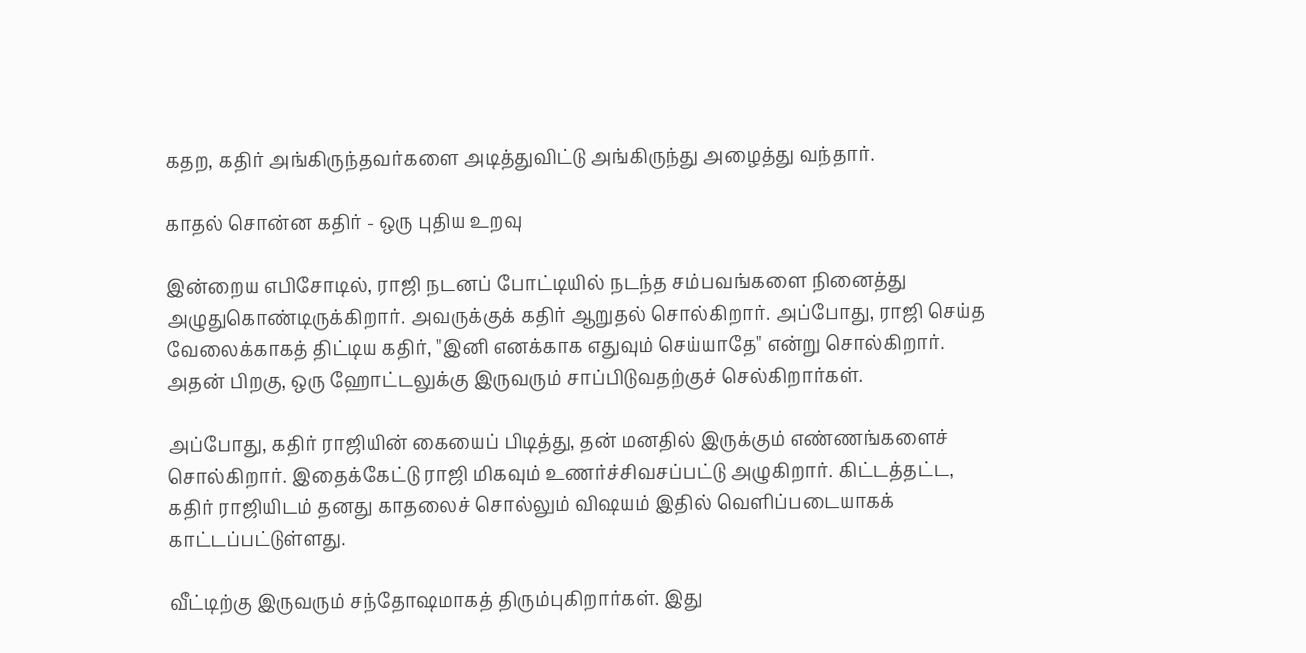கதற, கதிர் அங்கிருந்தவர்களை அடித்துவிட்டு அங்கிருந்து அழைத்து வந்தார்.

காதல் சொன்ன கதிர் - ஒரு புதிய உறவு

இன்றைய எபிசோடில், ராஜி நடனப் போட்டியில் நடந்த சம்பவங்களை நினைத்து அழுதுகொண்டிருக்கிறார். அவருக்குக் கதிர் ஆறுதல் சொல்கிறார். அப்போது, ராஜி செய்த வேலைக்காகத் திட்டிய கதிர், "இனி எனக்காக எதுவும் செய்யாதே" என்று சொல்கிறார். அதன் பிறகு, ஒரு ஹோட்டலுக்கு இருவரும் சாப்பிடுவதற்குச் செல்கிறார்கள்.

அப்போது, கதிர் ராஜியின் கையைப் பிடித்து, தன் மனதில் இருக்கும் எண்ணங்களைச் சொல்கிறார். இதைக்கேட்டு ராஜி மிகவும் உணர்ச்சிவசப்பட்டு அழுகிறார். கிட்டத்தட்ட, கதிர் ராஜியிடம் தனது காதலைச் சொல்லும் விஷயம் இதில் வெளிப்படையாகக் காட்டப்பட்டுள்ளது.

வீட்டிற்கு இருவரும் சந்தோஷமாகத் திரும்புகிறார்கள். இது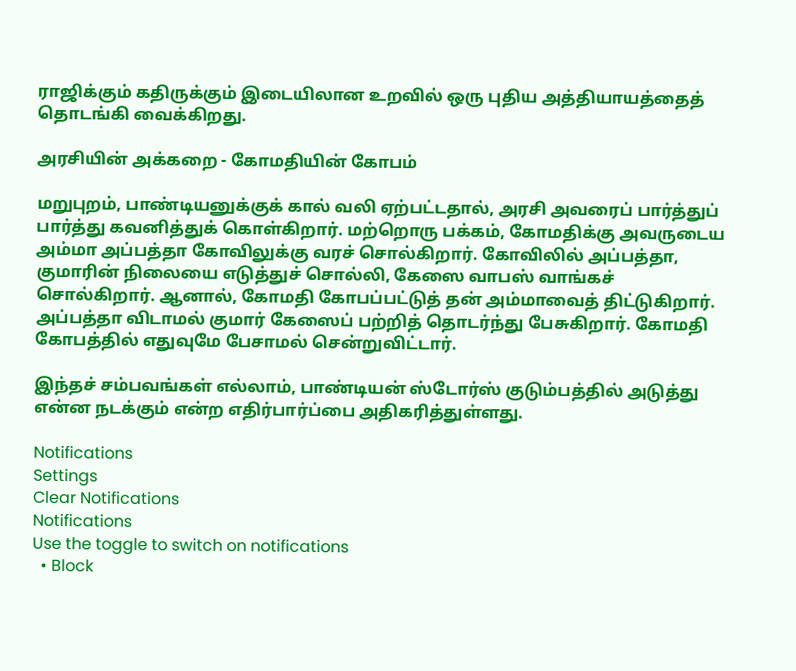ராஜிக்கும் கதிருக்கும் இடையிலான உறவில் ஒரு புதிய அத்தியாயத்தைத் தொடங்கி வைக்கிறது.

அரசியின் அக்கறை - கோமதியின் கோபம்

மறுபுறம், பாண்டியனுக்குக் கால் வலி ஏற்பட்டதால், அரசி அவரைப் பார்த்துப் பார்த்து கவனித்துக் கொள்கிறார். மற்றொரு பக்கம், கோமதிக்கு அவருடைய அம்மா அப்பத்தா கோவிலுக்கு வரச் சொல்கிறார். கோவிலில் அப்பத்தா, குமாரின் நிலையை எடுத்துச் சொல்லி, கேஸை வாபஸ் வாங்கச் சொல்கிறார். ஆனால், கோமதி கோபப்பட்டுத் தன் அம்மாவைத் திட்டுகிறார். அப்பத்தா விடாமல் குமார் கேஸைப் பற்றித் தொடர்ந்து பேசுகிறார். கோமதி கோபத்தில் எதுவுமே பேசாமல் சென்றுவிட்டார்.

இந்தச் சம்பவங்கள் எல்லாம், பாண்டியன் ஸ்டோர்ஸ் குடும்பத்தில் அடுத்து என்ன நடக்கும் என்ற எதிர்பார்ப்பை அதிகரித்துள்ளது.

Notifications
Settings
Clear Notifications
Notifications
Use the toggle to switch on notifications
  • Block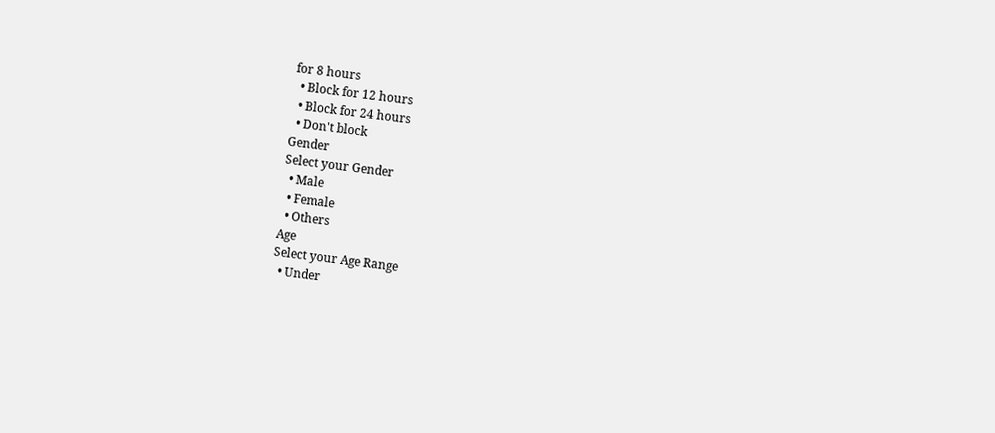for 8 hours
  • Block for 12 hours
  • Block for 24 hours
  • Don't block
Gender
Select your Gender
  • Male
  • Female
  • Others
Age
Select your Age Range
  • Under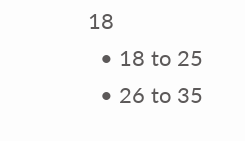18
  • 18 to 25
  • 26 to 35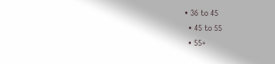• 36 to 45
  • 45 to 55
  • 55+